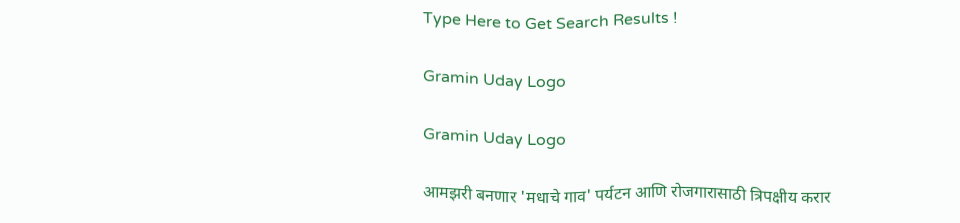Type Here to Get Search Results !

Gramin Uday Logo

Gramin Uday Logo

आमझरी बनणार 'मधाचे गाव' पर्यटन आणि रोजगारासाठी त्रिपक्षीय करार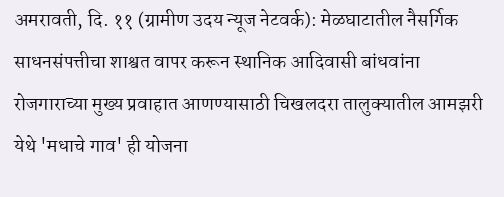अमरावती, दि. ११ (ग्रामीण उदय न्यूज नेटवर्क): मेळघाटातील नैसर्गिक साधनसंपत्तीचा शाश्वत वापर करून स्थानिक आदिवासी बांधवांना रोजगाराच्या मुख्य प्रवाहात आणण्यासाठी चिखलदरा तालुक्यातील आमझरी येथे 'मधाचे गाव' ही योजना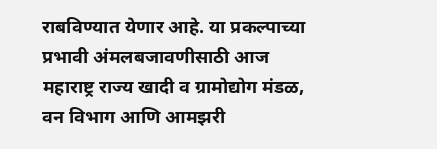राबविण्यात येणार आहे. या प्रकल्पाच्या प्रभावी अंमलबजावणीसाठी आज महाराष्ट्र राज्य खादी व ग्रामोद्योग मंडळ, वन विभाग आणि आमझरी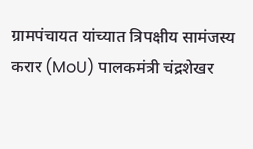ग्रामपंचायत यांच्यात त्रिपक्षीय सामंजस्य करार (MoU) पालकमंत्री चंद्रशेखर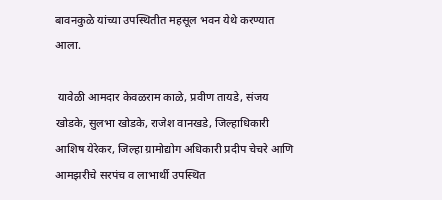बावनकुळे यांच्या उपस्थितीत महसूल भवन येथे करण्यात आला.

 यावेळी आमदार केवळराम काळे, प्रवीण तायडे, संजय खोडके, सुलभा खोडके, राजेश वानखडे, जिल्हाधिकारी आशिष येरेकर, जिल्हा ग्रामोद्योग अधिकारी प्रदीप चेचरे आणि आमझरीचे सरपंच व लाभार्थी उपस्थित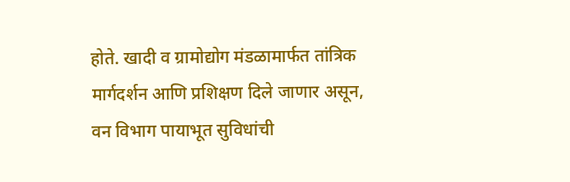होते. खादी व ग्रामोद्योग मंडळामार्फत तांत्रिक मार्गदर्शन आणि प्रशिक्षण दिले जाणार असून, वन विभाग पायाभूत सुविधांची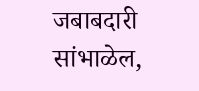जबाबदारी सांभाळेल,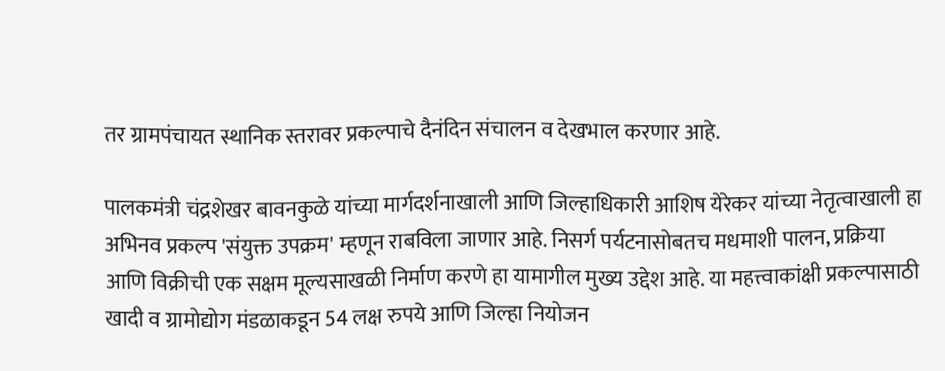तर ग्रामपंचायत स्थानिक स्तरावर प्रकल्पाचे दैनंदिन संचालन व देखभाल करणार आहे.

पालकमंत्री चंद्रशेखर बावनकुळे यांच्या मार्गदर्शनाखाली आणि जिल्हाधिकारी आशिष येरेकर यांच्या नेतृत्वाखाली हा अभिनव प्रकल्प 'संयुक्त उपक्रम' म्हणून राबविला जाणार आहे. निसर्ग पर्यटनासोबतच मधमाशी पालन, प्रक्रिया आणि विक्रीची एक सक्षम मूल्यसाखळी निर्माण करणे हा यामागील मुख्य उद्देश आहे. या महत्त्वाकांक्षी प्रकल्पासाठी खादी व ग्रामोद्योग मंडळाकडून 54 लक्ष रुपये आणि जिल्हा नियोजन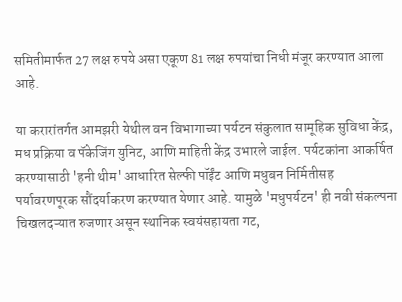समितीमार्फत 27 लक्ष रुपये असा एकूण 81 लक्ष रुपयांचा निधी मंजूर करण्यात आला आहे.

या करारांतर्गत आमझरी येथील वन विभागाच्या पर्यटन संकुलात सामूहिक सुविधा केंद्र, मध प्रक्रिया व पॅकेजिंग युनिट, आणि माहिती केंद्र उभारले जाईल. पर्यटकांना आकर्षित करण्यासाठी 'हनी थीम' आधारित सेल्फी पॉईंट आणि मधुबन निर्मितीसह पर्यावरणपूरक सौंदर्याकरण करण्यात येणार आहे. यामुळे 'मधुपर्यटन' ही नवी संकल्पना चिखलदऱ्यात रुजणार असून स्थानिक स्वयंसहायता गट,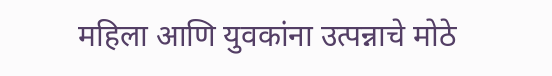महिला आणि युवकांना उत्पन्नाचे मोठे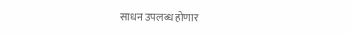साधन उपलब्ध होणार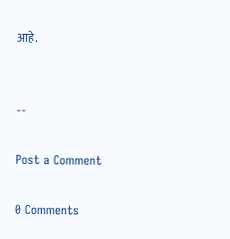आहे.


--

Post a Comment

0 Comments